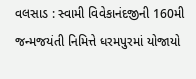વલસાડ : સ્વામી વિવેકાનંદજીની 160મી જન્મજયંતી નિમિત્તે ધરમપુરમાં યોજાયો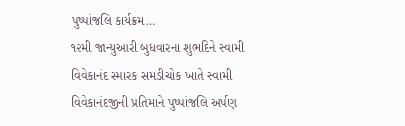પુષ્પાંજલિ કાર્યક્રમ…
૧૨મી જાન્યુઆરી બુધવારના શુભદિને સ્વામી વિવેકાનંદ સ્મારક સમડીચોક ખાતે સ્વામી વિવેકાનંદજીની પ્રતિમાને પુષ્પાંજલિ અર્પણ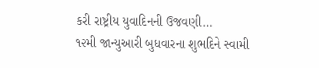કરી રાષ્ટ્રીય યુવાદિનની ઉજવણી…
૧૨મી જાન્યુઆરી બુધવારના શુભદિને સ્વામી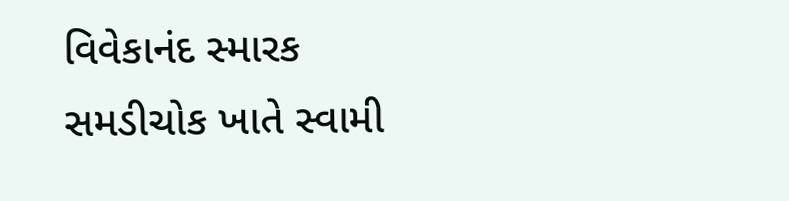વિવેકાનંદ સ્મારક સમડીચોક ખાતે સ્વામી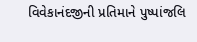વિવેકાનંદજીની પ્રતિમાને પુષ્પાંજલિ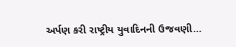અર્પણ કરી રાષ્ટ્રીય યુવાદિનની ઉજવણી…